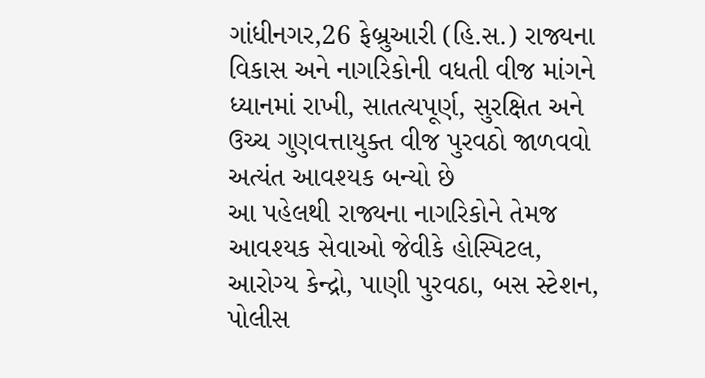ગાંધીનગર,26 ફેબ્રુઆરી (હિ.સ.) રાજ્યના વિકાસ અને નાગરિકોની વધતી વીજ માંગને ધ્યાનમાં રાખી, સાતત્યપૂર્ણ, સુરક્ષિત અને ઉચ્ચ ગુણવત્તાયુક્ત વીજ પુરવઠો જાળવવો અત્યંત આવશ્યક બન્યો છે
આ પહેલથી રાજ્યના નાગરિકોને તેમજ આવશ્યક સેવાઓ જેવીકે હોસ્પિટલ, આરોગ્ય કેન્દ્રો, પાણી પુરવઠા, બસ સ્ટેશન, પોલીસ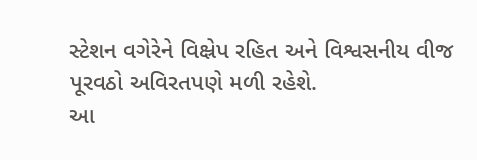સ્ટેશન વગેરેને વિક્ષ્રેપ રહિત અને વિશ્વસનીય વીજ પૂરવઠો અવિરતપણે મળી રહેશે.
આ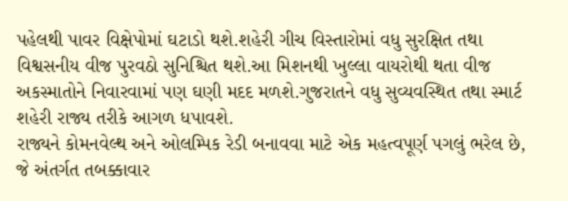પહેલથી પાવર વિક્ષેપોમાં ઘટાડો થશે.શહેરી ગીચ વિસ્તારોમાં વધુ સુરક્ષિત તથા વિશ્વસનીય વીજ પુરવઠો સુનિશ્ચિત થશે.આ મિશનથી ખુલ્લા વાયરોથી થતા વીજ અકસ્માતોને નિવારવામાં પણ ઘણી મદદ મળશે.ગુજરાતને વધુ સુવ્યવસ્થિત તથા સ્માર્ટ શહેરી રાજ્ય તરીકે આગળ ધપાવશે.
રાજ્યને કોમનવેલ્થ અને ઓલમ્પિક રેડી બનાવવા માટે એક મહત્વપૂર્ણ પગલું ભરેલ છે, જે અંતર્ગત તબક્કાવાર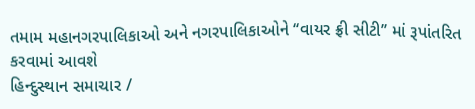તમામ મહાનગરપાલિકાઓ અને નગરપાલિકાઓને ‘‘વાયર ફ્રી સીટી’’ માં રૂપાંતરિત કરવામાં આવશે
હિન્દુસ્થાન સમાચાર /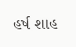હર્ષ શાહ